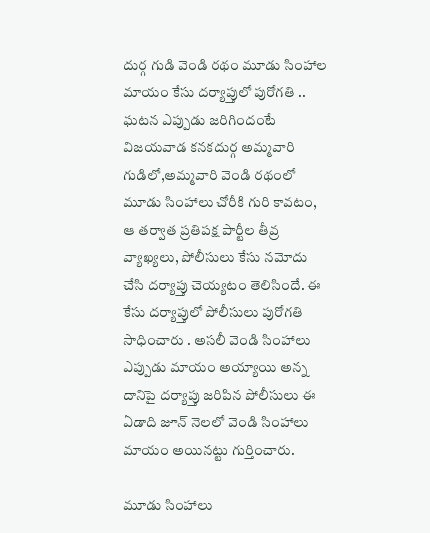దుర్గ గుడి వెండి రథం మూడు సింహాల మాయం కేసు దర్యాప్తులో పురోగతి .. ఘటన ఎప్పుడు జరిగిందంటే
విజయవాడ కనకదుర్గ అమ్మవారి గుడిలో,అమ్మవారి వెండి రథంలో మూడు సింహాలు చోరీకి గురి కావటం, ఆ తర్వాత ప్రతిపక్ష పార్టీల తీవ్ర వ్యాఖ్యలు, పోలీసులు కేసు నమోదు చేసి దర్యాప్తు చెయ్యటం తెలిసిందే. ఈ కేసు దర్యాప్తులో పోలీసులు పురోగతి సాధించారు . అసలీ వెండి సింహాలు ఎప్పుడు మాయం అయ్యాయి అన్న దానిపై దర్యాప్తు జరిపిన పోలీసులు ఈ ఏడాది జూన్ నెలలో వెండి సింహాలు మాయం అయినట్టు గుర్తించారు.

మూడు సింహాలు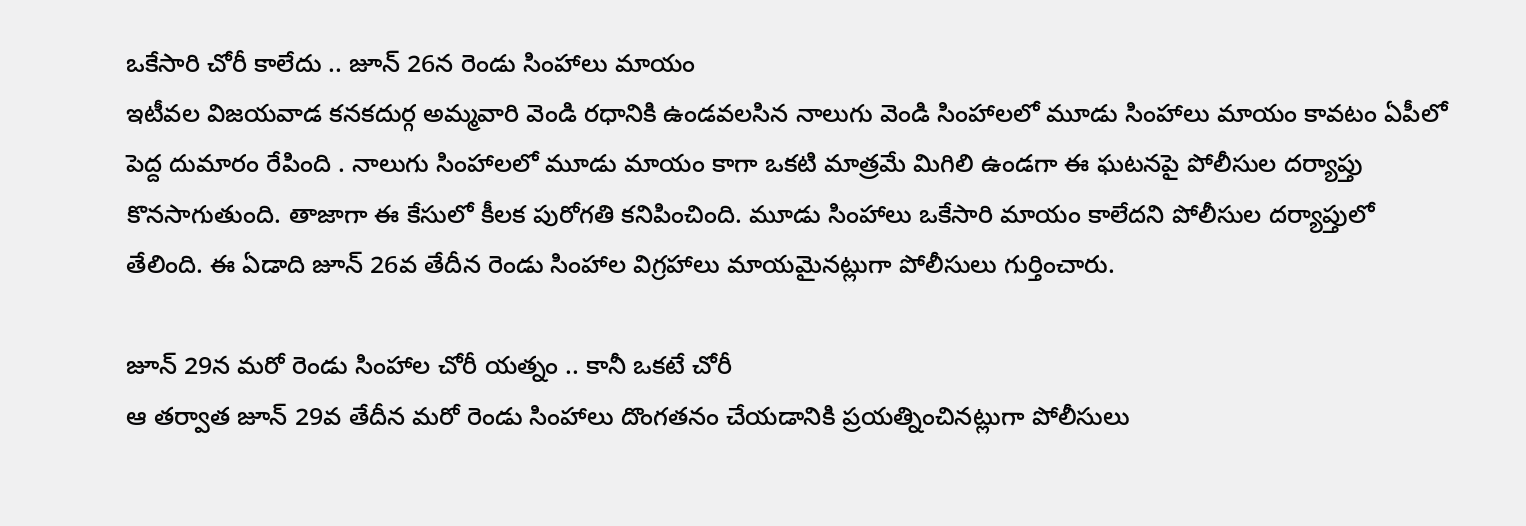ఒకేసారి చోరీ కాలేదు .. జూన్ 26న రెండు సింహాలు మాయం
ఇటీవల విజయవాడ కనకదుర్గ అమ్మవారి వెండి రధానికి ఉండవలసిన నాలుగు వెండి సింహాలలో మూడు సింహాలు మాయం కావటం ఏపీలో పెద్ద దుమారం రేపింది . నాలుగు సింహాలలో మూడు మాయం కాగా ఒకటి మాత్రమే మిగిలి ఉండగా ఈ ఘటనపై పోలీసుల దర్యాప్తు కొనసాగుతుంది. తాజాగా ఈ కేసులో కీలక పురోగతి కనిపించింది. మూడు సింహాలు ఒకేసారి మాయం కాలేదని పోలీసుల దర్యాప్తులో తేలింది. ఈ ఏడాది జూన్ 26వ తేదీన రెండు సింహాల విగ్రహాలు మాయమైనట్లుగా పోలీసులు గుర్తించారు.

జూన్ 29న మరో రెండు సింహాల చోరీ యత్నం .. కానీ ఒకటే చోరీ
ఆ తర్వాత జూన్ 29వ తేదీన మరో రెండు సింహాలు దొంగతనం చేయడానికి ప్రయత్నించినట్లుగా పోలీసులు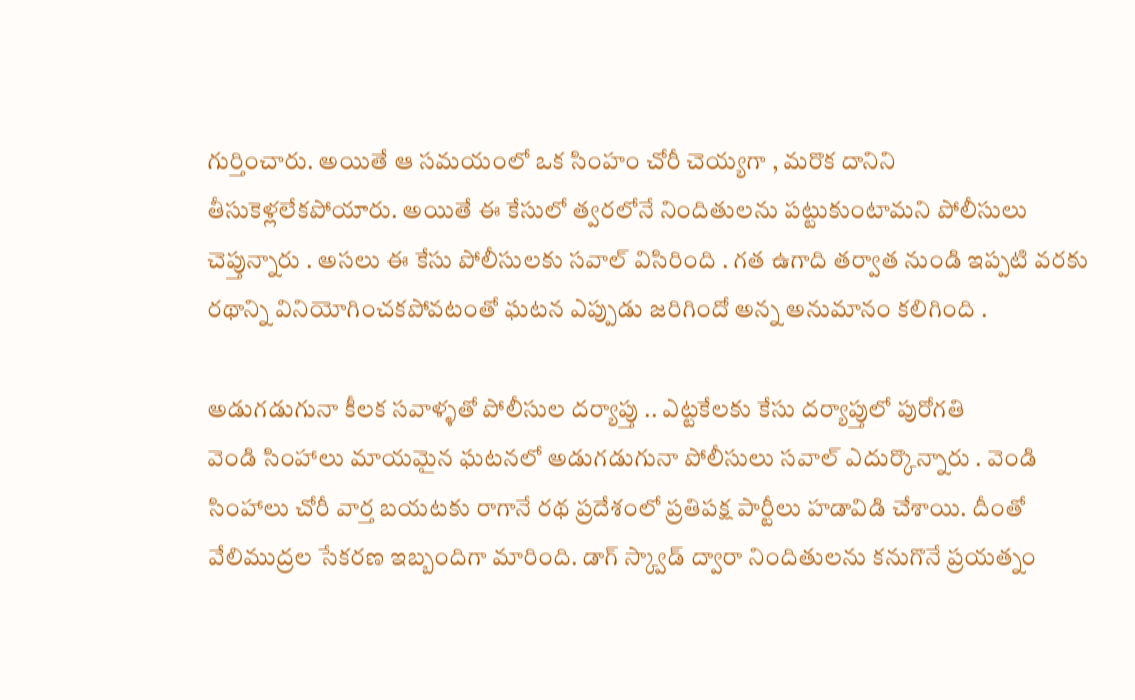గుర్తించారు. అయితే ఆ సమయంలో ఒక సింహం చోరీ చెయ్యగా , మరొక దానిని తీసుకెళ్లలేకపోయారు. అయితే ఈ కేసులో త్వరలోనే నిందితులను పట్టుకుంటామని పోలీసులు చెప్తున్నారు . అసలు ఈ కేసు పోలీసులకు సవాల్ విసిరింది . గత ఉగాది తర్వాత నుండి ఇప్పటి వరకు రథాన్ని వినియోగించకపోవటంతో ఘటన ఎప్పుడు జరిగిందో అన్న అనుమానం కలిగింది .

అడుగడుగునా కీలక సవాళ్ళతో పోలీసుల దర్యాప్తు .. ఎట్టకేలకు కేసు దర్యాప్తులో పురోగతి
వెండి సింహాలు మాయమైన ఘటనలో అడుగడుగునా పోలీసులు సవాల్ ఎదుర్కొన్నారు . వెండి సింహాలు చోరీ వార్త బయటకు రాగానే రథ ప్రదేశంలో ప్రతిపక్ష పార్టీలు హడావిడి చేశాయి. దీంతో వేలిముద్రల సేకరణ ఇబ్బందిగా మారింది. డాగ్ స్క్వాడ్ ద్వారా నిందితులను కనుగొనే ప్రయత్నం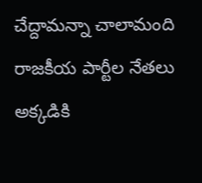చేద్దామన్నా చాలామంది రాజకీయ పార్టీల నేతలు అక్కడికి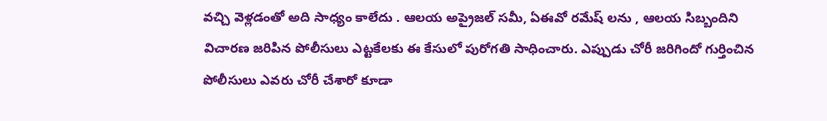వచ్చి వెళ్లడంతో అది సాధ్యం కాలేదు . ఆలయ అప్రైజల్ సమీ, ఏఈవో రమేష్ లను , ఆలయ సిబ్బందిని విచారణ జరిపిన పోలీసులు ఎట్టకేలకు ఈ కేసులో పురోగతి సాధించారు. ఎప్పుడు చోరీ జరిగిందో గుర్తించిన పోలీసులు ఎవరు చోరీ చేశారో కూడా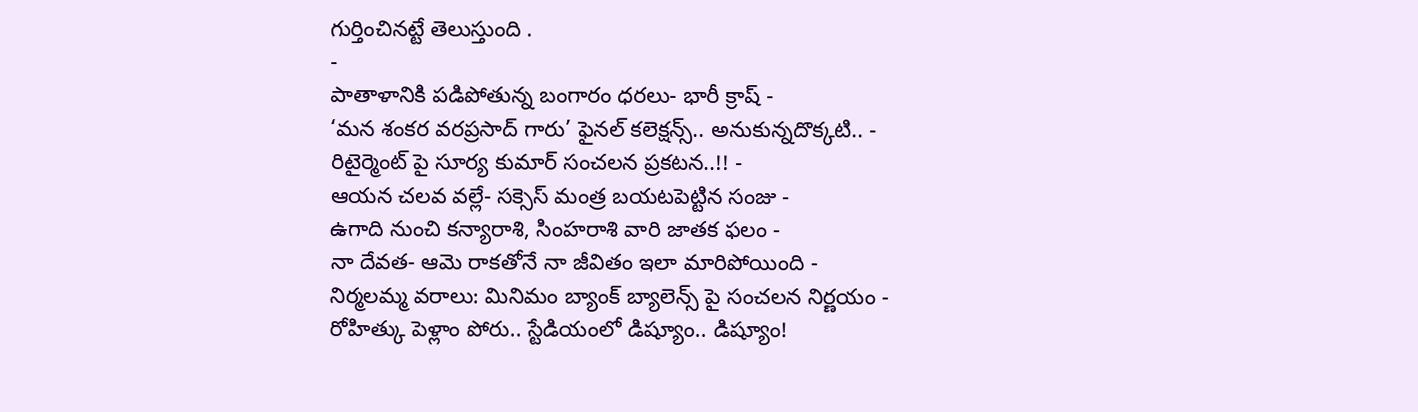గుర్తించినట్టే తెలుస్తుంది .
-
పాతాళానికి పడిపోతున్న బంగారం ధరలు- భారీ క్రాష్ -
‘మన శంకర వరప్రసాద్ గారు’ ఫైనల్ కలెక్షన్స్.. అనుకున్నదొక్కటి.. -
రిటైర్మెంట్ పై సూర్య కుమార్ సంచలన ప్రకటన..!! -
ఆయన చలవ వల్లే- సక్సెస్ మంత్ర బయటపెట్టిన సంజు -
ఉగాది నుంచి కన్యారాశి, సింహరాశి వారి జాతక ఫలం -
నా దేవత- ఆమె రాకతోనే నా జీవితం ఇలా మారిపోయింది -
నిర్మలమ్మ వరాలు: మినిమం బ్యాంక్ బ్యాలెన్స్ పై సంచలన నిర్ణయం -
రోహిత్కు పెళ్లాం పోరు.. స్టేడియంలో డిష్యూం.. డిష్యూం!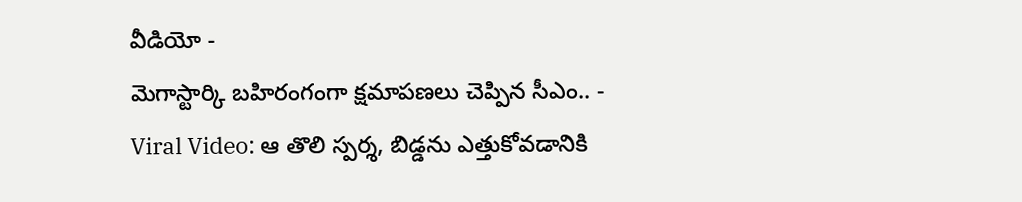వీడియో -
మెగాస్టార్కి బహిరంగంగా క్షమాపణలు చెప్పిన సీఎం.. -
Viral Video: ఆ తొలి స్పర్శ, బిడ్డను ఎత్తుకోవడానికి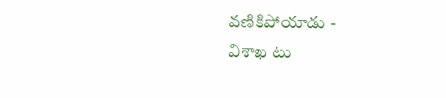వణికిపోయాడు -
విశాఖ టు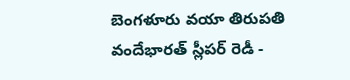బెంగళూరు వయా తిరుపతి వందేభారత్ స్లీపర్ రెడీ -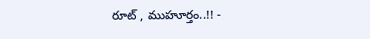రూట్ , ముహూర్తం..!! -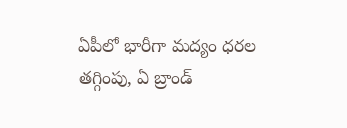ఏపీలో భారీగా మద్యం ధరల తగ్గింపు, ఏ బ్రాండ్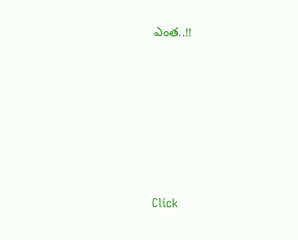ఎంత..!!












Click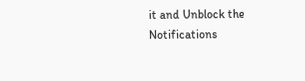it and Unblock the Notifications